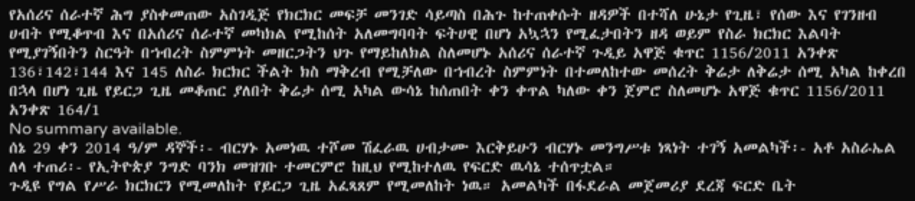የአሰሪና ሰራተኛ ሕግ ያስቀመጠው አስገዲጅ የክርክር መፍቻ መንገድ ሳይጣስ በሕጉ ከተጠቀሱት ዘዳዎች በተሻለ ሁኔታ የጊዜ፣ የሰው እና የገንዘብ ሀብት የሚቆጥብ እና በአሰሪና ሰራተኛ መካክል የሚከሰት አለመግባባት ፍትሀዊ በሆነ አኳኋን የሚፈታበትን ዘዳ ወይም የስራ ክርክር እልባት የሚያገኝበትን ስርዓት በኀብረት ስምምነት መዘርጋትን ህጉ የማይከለክል ስለመሆኑ አሰሪና ሰራተኛ ጉዲይ አዋጅ ቁጥር 1156/2011 አንቀጽ 136፣142፣144 እና 145 ለስራ ክርክር ችልት ክስ ማቅረብ የሚቻለው በኀብረት ስምምነት በተመለከተው መሰረት ቅሬታ ለቅሬታ ሰሚ አካል ከቀረበ በኋላ በሆነ ጊዜ የይርጋ ጊዜ መቆጠር ያለበት ቅሬታ ሰሚ አካል ውሳኔ ከሰጠበት ቀን ቀጥል ካለው ቀን ጀምሮ ስለመሆኑ አዋጅ ቁጥር 1156/2011 አንቀጽ 164/1
No summary available.
ሰኔ 29 ቀን 2014 ዓ/ም ዳኞች፡- ብርሃኑ አመነዉ ተሾመ ሽፈራዉ ሀብታሙ እርቅይሁን ብርሃኑ መንግሥቱ ነጻነት ተገኝ አመልካች፡- አቶ አስራኤል ለላ ተጠሪ፡- የኢትዮጵያ ንግድ ባንክ መዝገቡ ተመርምሮ ከዚህ የሚከተለዉ የፍርድ ዉሳኔ ተሰጥቷል።
ጉዲዩ የግል የሥራ ክርክርን የሚመለከት የይርጋ ጊዜ አፈጻጸም የሚመለከት ነዉ። አመልካች በፋደራል መጀመሪያ ደረጃ ፍርድ ቤት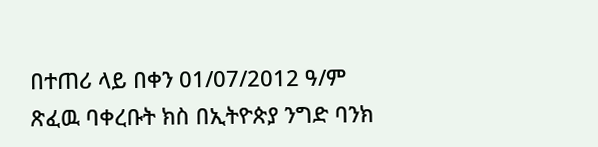በተጠሪ ላይ በቀን 01/07/2012 ዓ/ም ጽፈዉ ባቀረቡት ክስ በኢትዮጵያ ንግድ ባንክ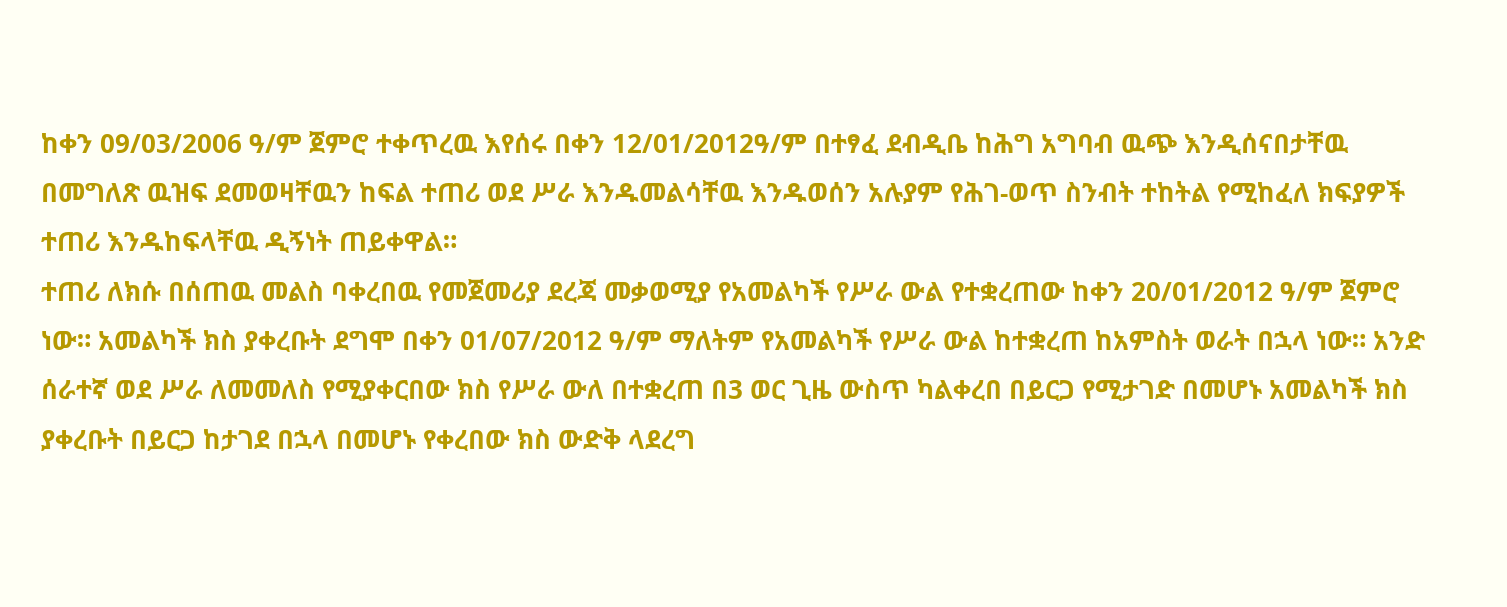ከቀን 09/03/2006 ዓ/ም ጀምሮ ተቀጥረዉ እየሰሩ በቀን 12/01/2012ዓ/ም በተፃፈ ደብዲቤ ከሕግ አግባብ ዉጭ እንዲሰናበታቸዉ በመግለጽ ዉዝፍ ደመወዛቸዉን ከፍል ተጠሪ ወደ ሥራ እንዱመልሳቸዉ እንዱወሰን አሉያም የሕገ-ወጥ ስንብት ተከትል የሚከፈለ ክፍያዎች ተጠሪ እንዱከፍላቸዉ ዲኝነት ጠይቀዋል።
ተጠሪ ለክሱ በሰጠዉ መልስ ባቀረበዉ የመጀመሪያ ደረጃ መቃወሚያ የአመልካች የሥራ ውል የተቋረጠው ከቀን 20/01/2012 ዓ/ም ጀምሮ ነው። አመልካች ክስ ያቀረቡት ደግሞ በቀን 01/07/2012 ዓ/ም ማለትም የአመልካች የሥራ ውል ከተቋረጠ ከአምስት ወራት በኋላ ነው። አንድ ሰራተኛ ወደ ሥራ ለመመለስ የሚያቀርበው ክስ የሥራ ውለ በተቋረጠ በ3 ወር ጊዜ ውስጥ ካልቀረበ በይርጋ የሚታገድ በመሆኑ አመልካች ክስ ያቀረቡት በይርጋ ከታገደ በኋላ በመሆኑ የቀረበው ክስ ውድቅ ላደረግ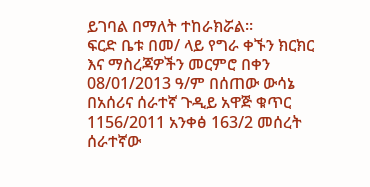ይገባል በማለት ተከራክሯል።
ፍርድ ቤቱ በመ/ ላይ የግራ ቀኙን ክርክር እና ማስረጃዎችን መርምሮ በቀን 08/01/2013 ዓ/ም በሰጠው ውሳኔ በአሰሪና ሰራተኛ ጉዲይ አዋጅ ቁጥር 1156/2011 አንቀፅ 163/2 መሰረት ሰራተኛው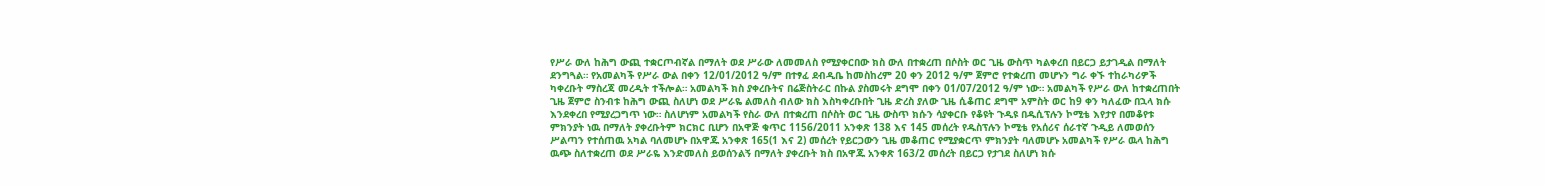የሥራ ውለ ከሕግ ውጪ ተቋርጦብኛል በማለት ወደ ሥራው ለመመለስ የሚያቀርበው ክስ ውለ በተቋረጠ በሶስት ወር ጊዜ ውስጥ ካልቀረበ በይርጋ ይታገዲል በማለት ደንግጓል። የአመልካች የሥራ ውል በቀን 12/01/2012 ዓ/ም በተፃፈ ደብዲቤ ከመስከረም 20 ቀን 2012 ዓ/ም ጀምሮ የተቋረጠ መሆኑን ግራ ቀኙ ተከራካሪዎች ካቀረቡት ማስረጃ መረዲት ተችሎል። አመልካች ክስ ያቀረቡትና በሬጅስትራር በኩል ያስመሩት ደግሞ በቀን 01/07/2012 ዓ/ም ነው። አመልካች የሥራ ውለ ከተቋረጠበት ጊዜ ጀምሮ ስንብቱ ከሕግ ውጪ ስለሆነ ወደ ሥራዬ ልመለስ ብለው ክስ እስካቀረቡበት ጊዜ ድረስ ያለው ጊዜ ሲቆጠር ደግሞ አምስት ወር ከ9 ቀን ካለፈው በኋላ ክሱ እንደቀረበ የሚያረጋግጥ ነው። ስለሆነም አመልካች የስራ ውለ በተቋረጠ በሶስት ወር ጊዜ ውስጥ ክሱን ሳያቀርቡ የቆዩት ጉዲዩ በዱሲፕሉን ኮሚቴ እየታየ በመቆየቱ ምክንያት ነዉ በማለት ያቀረቡትም ክርክር ቢሆን በአዋጅ ቁጥር 1156/2011 አንቀጽ 138 እና 145 መሰረት የዱስፕሉን ኮሚቴ የአሰሪና ሰራተኛ ጉዲይ ለመወሰን ሥልጣን የተሰጠዉ አካል ባለመሆኑ በአዋጁ አንቀጽ 165(1 እና 2) መሰረት የይርጋውን ጊዜ መቆጠር የሚያቋርጥ ምክንያት ባለመሆኑ አመልካች የሥራ ዉላ ከሕግ ዉጭ ስለተቋረጠ ወደ ሥራዬ እንድመለስ ይወሰንልኝ በማለት ያቀረቡት ክስ በአዋጁ አንቀጽ 163/2 መሰረት በይርጋ የታገደ ስለሆነ ክሱ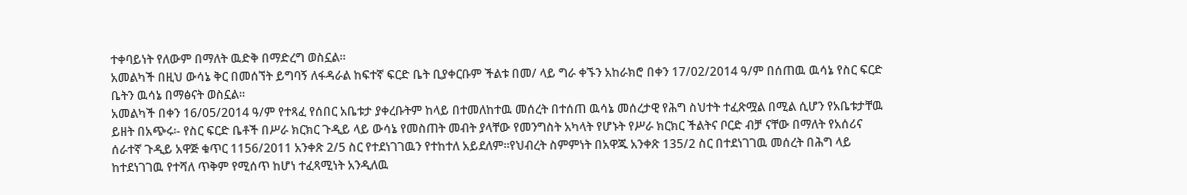ተቀባይነት የለውም በማለት ዉድቅ በማድረግ ወስኗል።
አመልካች በዚህ ውሳኔ ቅር በመሰኘት ይግባኝ ለፋዳራል ከፍተኛ ፍርድ ቤት ቢያቀርቡም ችልቱ በመ/ ላይ ግራ ቀኙን አከራክሮ በቀን 17/02/2014 ዓ/ም በሰጠዉ ዉሳኔ የስር ፍርድ ቤትን ዉሳኔ በማፅናት ወስኗል።
አመልካች በቀን 16/05/2014 ዓ/ም የተጻፈ የሰበር አቤቱታ ያቀረቡትም ከላይ በተመለከተዉ መሰረት በተሰጠ ዉሳኔ መሰረታዊ የሕግ ስህተት ተፈጽሟል በሚል ሲሆን የአቤቱታቸዉ ይዘት በአጭሩ፡- የስር ፍርድ ቤቶች በሥራ ክርክር ጉዲይ ላይ ውሳኔ የመስጠት መብት ያላቸው የመንግስት አካላት የሆኑት የሥራ ክርክር ችልትና ቦርድ ብቻ ናቸው በማለት የአሰሪና ሰራተኛ ጉዲይ አዋጅ ቁጥር 1156/2011 አንቀጽ 2/5 ስር የተደነገገዉን የተከተለ አይደለም።የህብረት ስምምነት በአዋጁ አንቀጽ 135/2 ስር በተደነገገዉ መሰረት በሕግ ላይ ከተደነገገዉ የተሻለ ጥቅም የሚሰጥ ከሆነ ተፈጻሚነት አንዲለዉ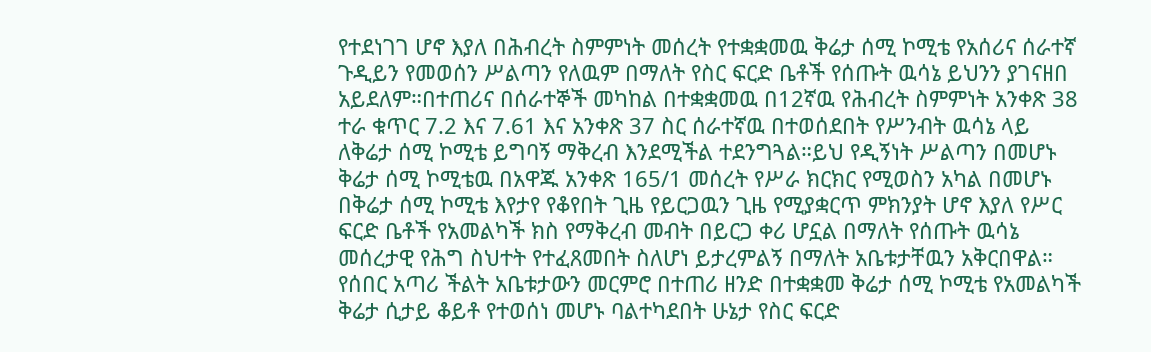የተደነገገ ሆኖ እያለ በሕብረት ስምምነት መሰረት የተቋቋመዉ ቅሬታ ሰሚ ኮሚቴ የአሰሪና ሰራተኛ ጉዲይን የመወሰን ሥልጣን የለዉም በማለት የስር ፍርድ ቤቶች የሰጡት ዉሳኔ ይህንን ያገናዘበ አይደለም።በተጠሪና በሰራተኞች መካከል በተቋቋመዉ በ12ኛዉ የሕብረት ስምምነት አንቀጽ 38 ተራ ቁጥር 7.2 እና 7.61 እና አንቀጽ 37 ስር ሰራተኛዉ በተወሰደበት የሥንብት ዉሳኔ ላይ ለቅሬታ ሰሚ ኮሚቴ ይግባኝ ማቅረብ እንደሚችል ተደንግጓል።ይህ የዲኝነት ሥልጣን በመሆኑ ቅሬታ ሰሚ ኮሚቴዉ በአዋጁ አንቀጽ 165/1 መሰረት የሥራ ክርክር የሚወስን አካል በመሆኑ በቅሬታ ሰሚ ኮሚቴ እየታየ የቆየበት ጊዜ የይርጋዉን ጊዜ የሚያቋርጥ ምክንያት ሆኖ እያለ የሥር ፍርድ ቤቶች የአመልካች ክስ የማቅረብ መብት በይርጋ ቀሪ ሆኗል በማለት የሰጡት ዉሳኔ መሰረታዊ የሕግ ስህተት የተፈጸመበት ስለሆነ ይታረምልኝ በማለት አቤቱታቸዉን አቅርበዋል።
የሰበር አጣሪ ችልት አቤቱታውን መርምሮ በተጠሪ ዘንድ በተቋቋመ ቅሬታ ሰሚ ኮሚቴ የአመልካች ቅሬታ ሲታይ ቆይቶ የተወሰነ መሆኑ ባልተካደበት ሁኔታ የስር ፍርድ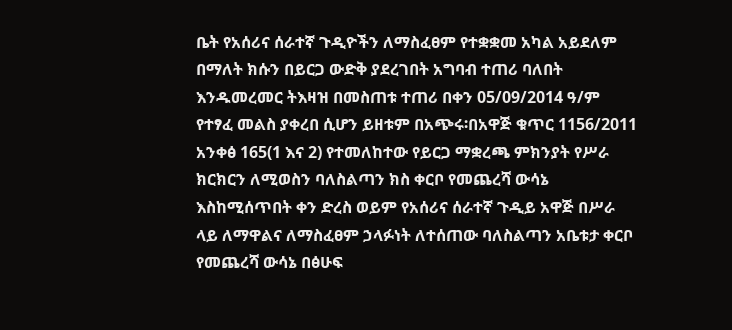ቤት የአሰሪና ሰራተኛ ጉዲዮችን ለማስፈፀም የተቋቋመ አካል አይደለም በማለት ክሱን በይርጋ ውድቅ ያደረገበት አግባብ ተጠሪ ባለበት እንዱመረመር ትእዛዝ በመስጠቱ ተጠሪ በቀን 05/09/2014 ዓ/ም የተፃፈ መልስ ያቀረበ ሲሆን ይዘቱም በአጭሩ፡በአዋጅ ቁጥር 1156/2011 አንቀፅ 165(1 እና 2) የተመለከተው የይርጋ ማቋረጫ ምክንያት የሥራ ክርክርን ለሚወስን ባለስልጣን ክስ ቀርቦ የመጨረሻ ውሳኔ እስከሚሰጥበት ቀን ድረስ ወይም የአሰሪና ሰራተኛ ጉዲይ አዋጅ በሥራ ላይ ለማዋልና ለማስፈፀም ኃላፉነት ለተሰጠው ባለስልጣን አቤቱታ ቀርቦ የመጨረሻ ውሳኔ በፅሁፍ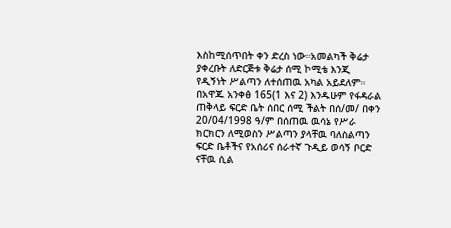እስከሚሰጥበት ቀን ድረስ ነው።አመልካች ቅሬታ ያቀረቡት ለድርጅቱ ቅሬታ ሰሚ ኮሚቴ እንጂ የዲኝነት ሥልጣን ለተሰጠዉ አካል አይደለም። በአዋጁ አንቀፅ 165(1 እና 2) እንዱሁም የፋዳራል ጠቅላይ ፍርድ ቤት ሰበር ሰሚ ችልት በሰ/መ/ በቀን 20/04/1998 ዓ/ም በሰጠዉ ዉሳኔ የሥራ ክርክርን ለሚወስን ሥልጣን ያላቸዉ ባለስልጣን ፍርድ ቤቶችና የአሰሪና ሰራተኛ ጉዲይ ወሳኝ ቦርድ ናቸዉ ሲል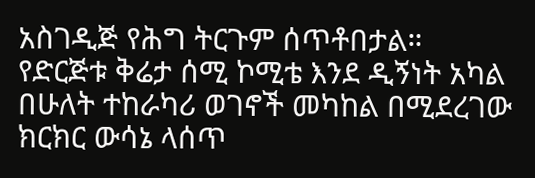አስገዲጅ የሕግ ትርጉም ሰጥቶበታል። የድርጅቱ ቅሬታ ሰሚ ኮሚቴ እንደ ዲኝነት አካል በሁለት ተከራካሪ ወገኖች መካከል በሚደረገው ክርክር ውሳኔ ላሰጥ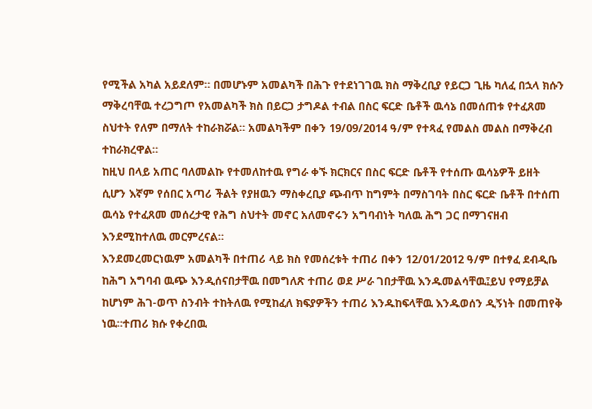የሚችል አካል አይደለም። በመሆኑም አመልካች በሕጉ የተደነገገዉ ክስ ማቅረቢያ የይርጋ ጊዜ ካለፈ በኋላ ክሱን ማቅረባቸዉ ተረጋግጦ የአመልካች ክስ በይርጋ ታግዶል ተብል በስር ፍርድ ቤቶች ዉሳኔ በመሰጠቱ የተፈጸመ ስህተት የለም በማለት ተከራክሯል። አመልካችም በቀን 19/09/2014 ዓ/ም የተጻፈ የመልስ መልስ በማቅረብ ተከራክረዋል።
ከዚህ በላይ አጠር ባለመልኩ የተመለከተዉ የግራ ቀኙ ክርክርና በስር ፍርድ ቤቶች የተሰጡ ዉሳኔዎች ይዘት ሲሆን እኛም የሰበር አጣሪ ችልት የያዘዉን ማስቀረቢያ ጭብጥ ከግምት በማስገባት በስር ፍርድ ቤቶች በተሰጠ ዉሳኔ የተፈጸመ መሰረታዊ የሕግ ስህተት መኖር አለመኖሩን አግባብነት ካለዉ ሕግ ጋር በማገናዘብ እንደሚከተለዉ መርምረናል።
እንደመረመርነዉም አመልካች በተጠሪ ላይ ክስ የመሰረቱት ተጠሪ በቀን 12/01/2012 ዓ/ም በተፃፈ ደብዲቤ ከሕግ አግባብ ዉጭ እንዲሰናበታቸዉ በመግለጽ ተጠሪ ወደ ሥራ ገበታቸዉ እንዱመልሳቸዉ፤ይህ የማይቻል ከሆነም ሕገ-ወጥ ስንብት ተከትለዉ የሚከፈለ ክፍያዎችን ተጠሪ እንዱከፍላቸዉ እንዱወሰን ዲኝነት በመጠየቅ ነዉ።ተጠሪ ክሱ የቀረበዉ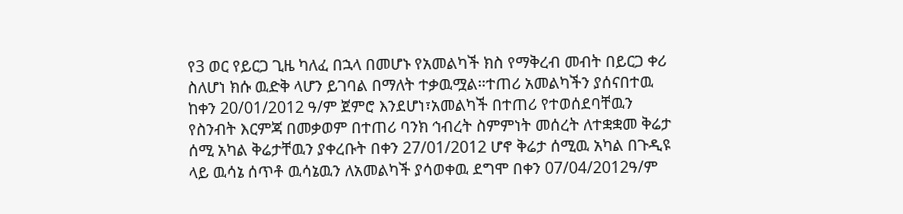የ3 ወር የይርጋ ጊዜ ካለፈ በኋላ በመሆኑ የአመልካች ክስ የማቅረብ መብት በይርጋ ቀሪ ስለሆነ ክሱ ዉድቅ ላሆን ይገባል በማለት ተቃዉሟል።ተጠሪ አመልካችን ያሰናበተዉ ከቀን 20/01/2012 ዓ/ም ጀምሮ እንደሆነ፣አመልካች በተጠሪ የተወሰደባቸዉን የስንብት እርምጃ በመቃወም በተጠሪ ባንክ ኅብረት ስምምነት መሰረት ለተቋቋመ ቅሬታ ሰሚ አካል ቅሬታቸዉን ያቀረቡት በቀን 27/01/2012 ሆኖ ቅሬታ ሰሚዉ አካል በጉዲዩ ላይ ዉሳኔ ሰጥቶ ዉሳኔዉን ለአመልካች ያሳወቀዉ ደግሞ በቀን 07/04/2012ዓ/ም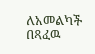ለአመልካች በጻፈዉ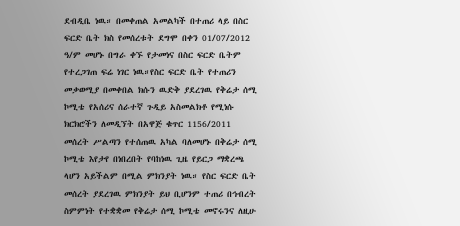ደብዲቤ ነዉ። በመቀጠል አመልካች በተጠሪ ላይ በስር ፍርድ ቤት ክስ የመሰረቱት ደግሞ በቀን 01/07/2012 ዓ/ም መሆኑ በግራ ቀኙ የታመነና በስር ፍርድ ቤትም የተረጋገጠ ፍሬ ነገር ነዉ።የስር ፍርድ ቤት የተጠሪን መቃወሚያ በመቀበል ክሱን ዉድቅ ያደረገዉ የቅሬታ ሰሚ ኮሚቴ የአሰሪና ሰራተኛ ጉዲይ አስመልክቶ የሚነሱ ክርክሮችን ለመዲኘት በአዋጅ ቁጥር 1156/2011 መሰረት ሥልጣን የተሰጠዉ አካል ባለመሆኑ በቅሬታ ሰሚ ኮሚቴ እየታየ በነበረበት የባከነዉ ጊዜ የይርጋ ማቋረጫ ላሆን አይችልም በሚል ምክንያት ነዉ። የስር ፍርድ ቤት መሰረት ያደረገዉ ምክንያት ይህ ቢሆንም ተጠሪ በኅብረት ስምምነት የተቋቋመ የቅሬታ ሰሚ ኮሚቴ መኖሩንና ለዚሁ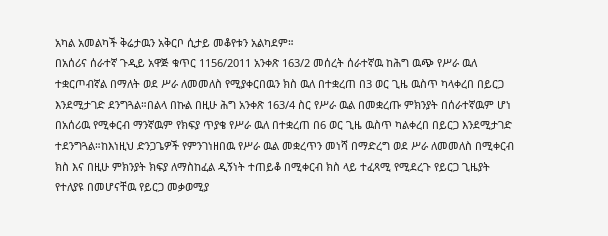አካል አመልካች ቅሬታዉን አቅርቦ ሲታይ መቆየቱን አልካደም።
በአሰሪና ሰራተኛ ጉዲይ አዋጅ ቁጥር 1156/2011 አንቀጽ 163/2 መሰረት ሰራተኛዉ ከሕግ ዉጭ የሥራ ዉለ ተቋርጦብኛል በማለት ወደ ሥራ ለመመለስ የሚያቀርበዉን ክስ ዉለ በተቋረጠ በ3 ወር ጊዜ ዉስጥ ካላቀረበ በይርጋ እንደሚታገድ ደንግጓል።በልላ በኩል በዚሁ ሕግ አንቀጽ 163/4 ስር የሥራ ዉል በመቋረጡ ምክንያት በሰራተኛዉም ሆነ በአሰሪዉ የሚቀርብ ማንኛዉም የክፍያ ጥያቄ የሥራ ዉለ በተቋረጠ በ6 ወር ጊዜ ዉስጥ ካልቀረበ በይርጋ እንደሚታገድ ተደንግጓል።ከእነዚህ ድንጋጌዎች የምንገነዘበዉ የሥራ ዉል መቋረጥን መነሻ በማድረግ ወደ ሥራ ለመመለስ በሚቀርብ ክስ እና በዚሁ ምክንያት ክፍያ ለማስከፈል ዲኝነት ተጠይቆ በሚቀርብ ክስ ላይ ተፈጻሚ የሚደረጉ የይርጋ ጊዜያት የተለያዩ በመሆናቸዉ የይርጋ መቃወሚያ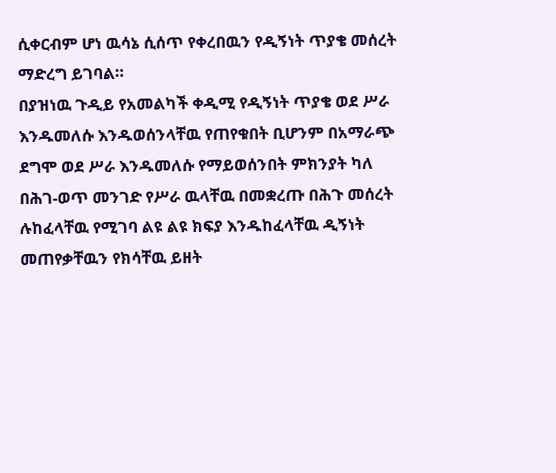ሲቀርብም ሆነ ዉሳኔ ሲሰጥ የቀረበዉን የዲኝነት ጥያቄ መሰረት ማድረግ ይገባል።
በያዝነዉ ጉዲይ የአመልካች ቀዲሚ የዲኝነት ጥያቄ ወደ ሥራ እንዱመለሱ እንዱወሰንላቸዉ የጠየቁበት ቢሆንም በአማራጭ ደግሞ ወደ ሥራ እንዱመለሱ የማይወሰንበት ምክንያት ካለ በሕገ-ወጥ መንገድ የሥራ ዉላቸዉ በመቋረጡ በሕጉ መሰረት ሉከፈላቸዉ የሚገባ ልዩ ልዩ ክፍያ እንዱከፈላቸዉ ዲኝነት መጠየቃቸዉን የክሳቸዉ ይዘት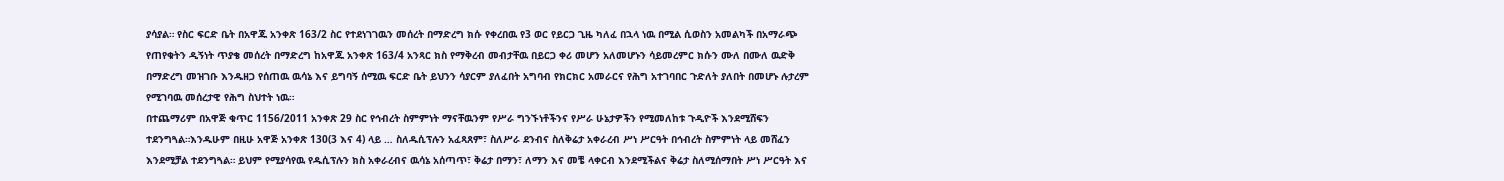ያሳያል። የስር ፍርድ ቤት በአዋጁ አንቀጽ 163/2 ስር የተደነገገዉን መሰረት በማድረግ ክሱ የቀረበዉ የ3 ወር የይርጋ ጊዜ ካለፈ በኋላ ነዉ በሚል ሲወስን አመልካች በአማራጭ የጠየቁትን ዲኝነት ጥያቄ መሰረት በማድረግ ከአዋጁ አንቀጽ 163/4 አንጻር ክስ የማቅረብ መብታቸዉ በይርጋ ቀሪ መሆን አለመሆኑን ሳይመረምር ክሱን ሙለ በሙለ ዉድቅ በማድረግ መዝገቡ እንዱዘጋ የሰጠዉ ዉሳኔ እና ይግባኝ ሰሚዉ ፍርድ ቤት ይህንን ሳያርም ያለፈበት አግባብ የክርክር አመራርና የሕግ አተገባበር ጉድለት ያለበት በመሆኑ ሉታረም የሚገባዉ መሰረታዊ የሕግ ስህተት ነዉ።
በተጨማሪም በአዋጅ ቁጥር 1156/2011 አንቀጽ 29 ስር የኅብረት ስምምነት ማናቸዉንም የሥራ ግንኙነቶችንና የሥራ ሁኔታዎችን የሚመለከቱ ጉዲዮች እንደሚሸፍን ተደንግጓል።እንዱሁም በዚሁ አዋጅ አንቀጽ 130(3 እና 4) ላይ … ስለዱሲፕሉን አፈጻጸም፣ ስለሥራ ደንብና ስለቅሬታ አቀራረብ ሥነ ሥርዓት በኅብረት ስምምነት ላይ መሸፈን እንደሚቻል ተደንግጓል። ይህም የሚያሳየዉ የዱሲፕሉን ክስ አቀራረብና ዉሳኔ አሰጣጥ፣ ቅሬታ በማን፣ ለማን እና መቼ ላቀርብ እንደሚችልና ቅሬታ ስለሚሰማበት ሥነ ሥርዓት እና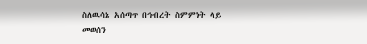ስለዉሳኔ አሰጣጥ በኅብረት ስምምነት ላይ መወሰን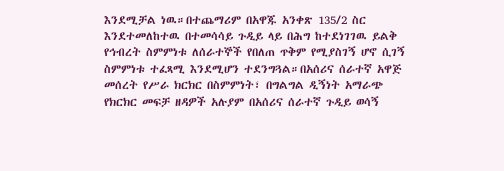እንደሚቻል ነዉ።በተጨማሪም በአዋጁ አንቀጽ 135/2 ስር እንደተመለከተዉ በተመሳሳይ ጉዲይ ላይ በሕግ ከተደነገገዉ ይልቅ የኅብረት ስምምነቱ ለሰራተኞች የበለጠ ጥቅም የሚያስገኝ ሆኖ ሲገኝ ስምምነቱ ተፈጻሚ እንደሚሆን ተደንግጓል።በአሰሪና ሰራተኛ አዋጅ መሰረት የሥራ ክርክር በስምምነት፣ በግልግል ዲኝነት አማራጭ የክርክር መፍቻ ዘዳዎች አሉያም በአሰሪና ሰራተኛ ጉዲይ ወሳኝ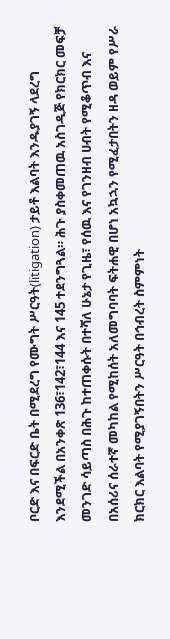ቦርድ እና በፍርድ ቤት በሚደረግ የሙግት ሥርዓት(litigation) ታይቶ እልባት እንዱያገኝ ላደረግ እንደሚችል በአንቀጽ 136፣142፣144 እና 145 ተደንግጓል። ሕጉ ያስቀመጠዉ አስገዲጅ የክርክር መፍቻ መንገድ ሳይጣስ በሕጉ ከተጠቀሱት በተሻለ ሁኔታ የጊዜ፣ የሰዉ እና የገንዘብ ሀብት የሚቆጥብ እና በአሰሪና ሰራተኛ መካከል የሚከሰት አለመግባባት ፍትሐዊ በሆነ አኳኋን የሚፈታበትን ዘዳ ወይም የሥራ ክርክር እልባት የሚያገኝበትን ሥርዓት በኅብረት ስምምነት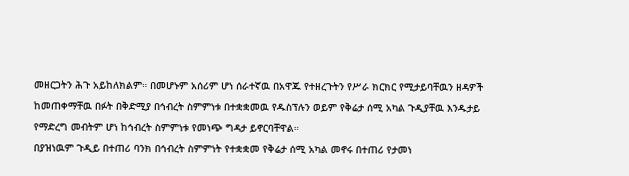መዘርጋትን ሕጉ አይከለክልም። በመሆኑም አሰሪም ሆነ ሰራተኛዉ በአዋጁ የተዘረጉትን የሥራ ክርክር የሚታይባቸዉን ዘዳዎች ከመጠቀማቸዉ በፉት በቅድሚያ በኅብረት ስምምነቱ በተቋቋመዉ የዱስፕሉን ወይም የቅሬታ ሰሚ አካል ጉዲያቸዉ እንዱታይ የማድረግ መብትም ሆነ ከኅብረት ስምምነቱ የመነጭ ግዳታ ይኖርባቸዋል።
በያዝነዉም ጉዲይ በተጠሪ ባንክ በኅብረት ስምምነት የተቋቋመ የቅሬታ ሰሚ አካል መኖሩ በተጠሪ የታመነ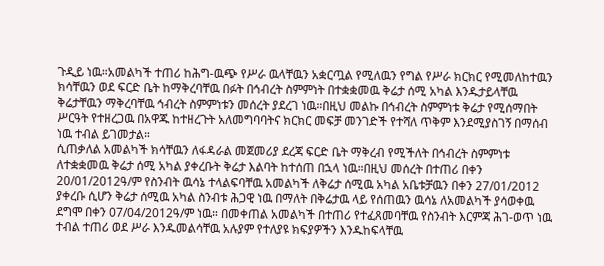ጉዲይ ነዉ።አመልካች ተጠሪ ከሕግ-ዉጭ የሥራ ዉላቸዉን አቋርጧል የሚለዉን የግል የሥራ ክርክር የሚመለከተዉን ክሳቸዉን ወደ ፍርድ ቤት ከማቅረባቸዉ በፉት በኅብረት ስምምነት በተቋቋመዉ ቅሬታ ሰሚ አካል እንዱታይላቸዉ ቅሬታቸዉን ማቅረባቸዉ ኅብረት ስምምነቱን መሰረት ያደረገ ነዉ።በዚህ መልኩ በኅብረት ስምምነቱ ቅሬታ የሚሰማበት ሥርዓት የተዘረጋዉ በአዋጁ ከተዘረጉት አለመግባባትና ክርክር መፍቻ መንገድች የተሻለ ጥቅም እንደሚያስገኝ በማሰብ ነዉ ተብል ይገመታል።
ሲጠቃለል አመልካች ክሳቸዉን ለፋዳራል መጀመሪያ ደረጃ ፍርድ ቤት ማቅረብ የሚችለት በኅብረት ስምምነቱ ለተቋቋመዉ ቅሬታ ሰሚ አካል ያቀረቡት ቅሬታ እልባት ከተሰጠ በኋላ ነዉ።በዚህ መሰረት በተጠሪ በቀን 20/01/2012ዓ/ም የስንብት ዉሳኔ ተላልፍባቸዉ አመልካች ለቅሬታ ሰሚዉ አካል አቤቱቻዉን በቀን 27/01/2012 ያቀረቡ ሲሆን ቅሬታ ሰሚዉ አካል ስንብቱ ሕጋዊ ነዉ በማለት በቅሬታዉ ላይ የሰጠዉን ዉሳኔ ለአመልካች ያሳወቀዉ ደግሞ በቀን 07/04/2012ዓ/ም ነዉ። በመቀጠል አመልካች በተጠሪ የተፈጸመባቸዉ የስንብት እርምጃ ሕገ-ወጥ ነዉ ተብል ተጠሪ ወደ ሥራ እንዱመልሳቸዉ አሉያም የተለያዩ ክፍያዎችን እንዱከፍላቸዉ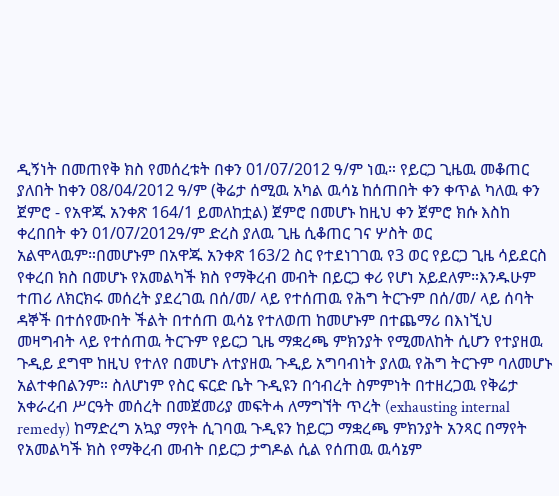ዲኝነት በመጠየቅ ክስ የመሰረቱት በቀን 01/07/2012 ዓ/ም ነዉ። የይርጋ ጊዜዉ መቆጠር ያለበት ከቀን 08/04/2012 ዓ/ም (ቅሬታ ሰሚዉ አካል ዉሳኔ ከሰጠበት ቀን ቀጥል ካለዉ ቀን ጀምሮ - የአዋጁ አንቀጽ 164/1 ይመለከቷል) ጀምሮ በመሆኑ ከዚህ ቀን ጀምሮ ክሱ እስከ ቀረበበት ቀን 01/07/2012ዓ/ም ድረስ ያለዉ ጊዜ ሲቆጠር ገና ሦስት ወር አልሞላዉም።በመሆኑም በአዋጁ አንቀጽ 163/2 ስር የተደነገገዉ የ3 ወር የይርጋ ጊዜ ሳይደርስ የቀረበ ክስ በመሆኑ የአመልካች ክስ የማቅረብ መብት በይርጋ ቀሪ የሆነ አይደለም።እንዱሁም ተጠሪ ለክርክሩ መሰረት ያደረገዉ በሰ/መ/ ላይ የተሰጠዉ የሕግ ትርጉም በሰ/መ/ ላይ ሰባት ዳኞች በተሰየሙበት ችልት በተሰጠ ዉሳኔ የተለወጠ ከመሆኑም በተጨማሪ በእነኚህ መዛግብት ላይ የተሰጠዉ ትርጉም የይርጋ ጊዜ ማቋረጫ ምክንያት የሚመለከት ሲሆን የተያዘዉ ጉዲይ ደግሞ ከዚህ የተለየ በመሆኑ ለተያዘዉ ጉዲይ አግባብነት ያለዉ የሕግ ትርጉም ባለመሆኑ አልተቀበልንም። ስለሆነም የስር ፍርድ ቤት ጉዲዩን በኅብረት ስምምነት በተዘረጋዉ የቅሬታ አቀራረብ ሥርዓት መሰረት በመጀመሪያ መፍትሓ ለማግኘት ጥረት (exhausting internal remedy) ከማድረግ አኳያ ማየት ሲገባዉ ጉዲዩን ከይርጋ ማቋረጫ ምክንያት አንጻር በማየት የአመልካች ክስ የማቅረብ መብት በይርጋ ታግዶል ሲል የሰጠዉ ዉሳኔም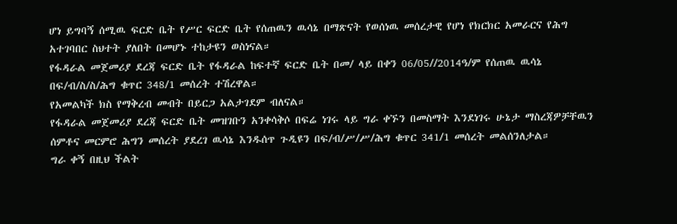ሆነ ይግባኝ ሰሚዉ ፍርድ ቤት የሥር ፍርድ ቤት የሰጠዉን ዉሳኔ በማጽናት የወሰነዉ መሰረታዊ የሆነ የክርክር አመራርና የሕግ አተገባበር ስህተት ያለበት በመሆኑ ተከታዩን ወስነናል።
የፋዳራል መጀመሪያ ደረጃ ፍርድ ቤት የፋዳራል ከፍተኛ ፍርድ ቤት በመ/ ላይ በቀን 06/05//2014ዓ/ም የሰጠዉ ዉሳኔ በፍ/ብ/ስ/ስ/ሕግ ቁጥር 348/1 መሰረት ተሽረዋል።
የአመልካች ክስ የማቅረብ መብት በይርጋ አልታገደም ብለናል።
የፋዳራል መጀመሪያ ደረጃ ፍርድ ቤት መዝገቡን አንቀሳቅሶ በፍሬ ነገሩ ላይ ግራ ቀኙን በመስማት እንደነገሩ ሁኔታ ማስረጃዎቻቸዉን ሰምቶና መርምሮ ሕግን መሰረት ያደረገ ዉሳኔ እንዱሰጥ ጉዲዩን በፍ/ብ/ሥ/ሥ/ሕግ ቁጥር 341/1 መሰረት መልሰንለታል።
ግራ ቀኝ በዚህ ችልት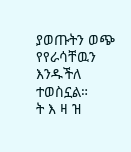ያወጡትን ወጭ የየራሳቸዉን እንዱችለ ተወስኗል።
ት እ ዛ ዝ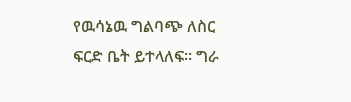የዉሳኔዉ ግልባጭ ለስር ፍርድ ቤት ይተላለፍ። ግራ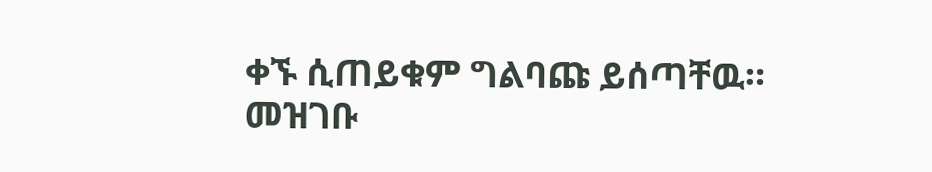ቀኙ ሲጠይቁም ግልባጩ ይሰጣቸዉ።
መዝገቡ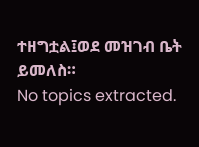ተዘግቷል፤ወደ መዝገብ ቤት ይመለስ።
No topics extracted.